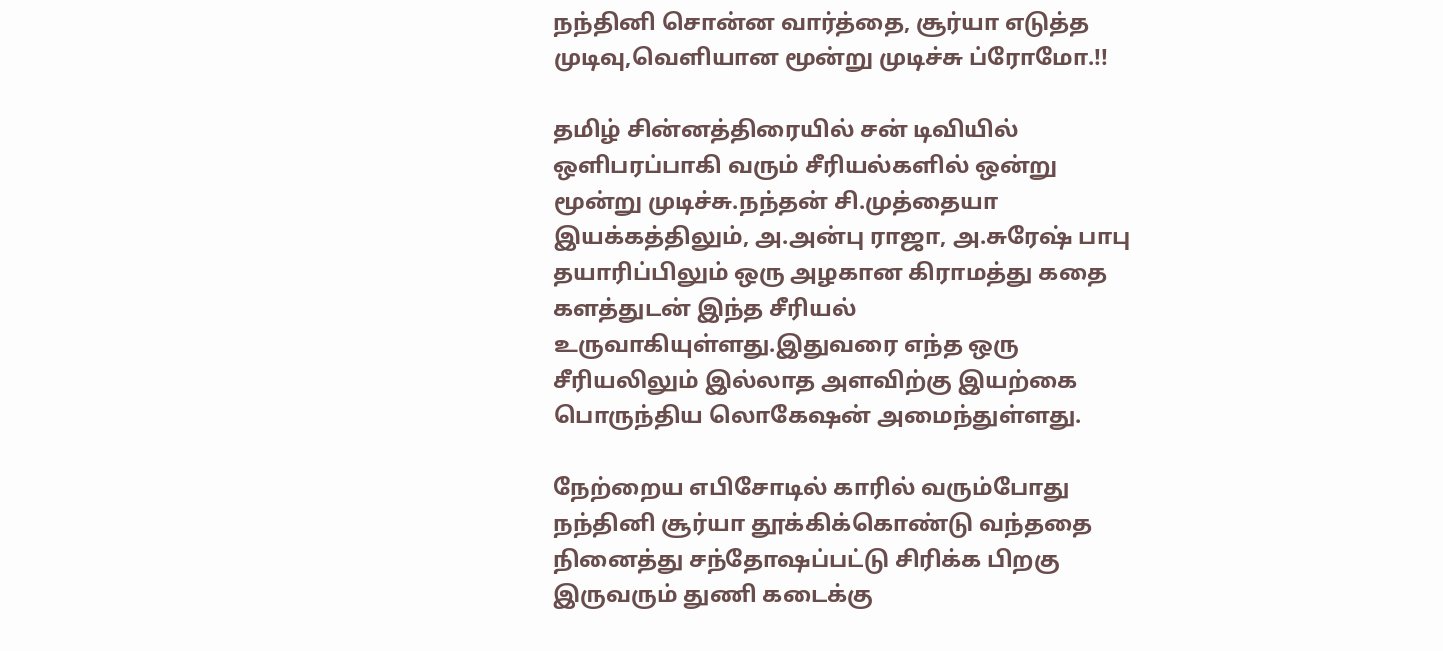நந்தினி சொன்ன வார்த்தை, சூர்யா எடுத்த முடிவு,வெளியான மூன்று முடிச்சு ப்ரோமோ.!!

தமிழ் சின்னத்திரையில் சன் டிவியில் ஒளிபரப்பாகி வரும் சீரியல்களில் ஒன்று மூன்று முடிச்சு.நந்தன் சி.முத்தையா இயக்கத்திலும், அ.அன்பு ராஜா, அ.சுரேஷ் பாபு தயாரிப்பிலும் ஒரு அழகான கிராமத்து கதை களத்துடன் இந்த சீரியல் உருவாகியுள்ளது.இதுவரை எந்த ஒரு சீரியலிலும் இல்லாத அளவிற்கு இயற்கை பொருந்திய லொகேஷன் அமைந்துள்ளது.

நேற்றைய எபிசோடில் காரில் வரும்போது நந்தினி சூர்யா தூக்கிக்கொண்டு வந்ததை நினைத்து சந்தோஷப்பட்டு சிரிக்க பிறகு இருவரும் துணி கடைக்கு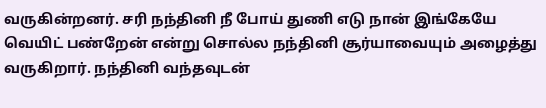வருகின்றனர். சரி நந்தினி நீ போய் துணி எடு நான் இங்கேயே வெயிட் பண்றேன் என்று சொல்ல நந்தினி சூர்யாவையும் அழைத்து வருகிறார். நந்தினி வந்தவுடன்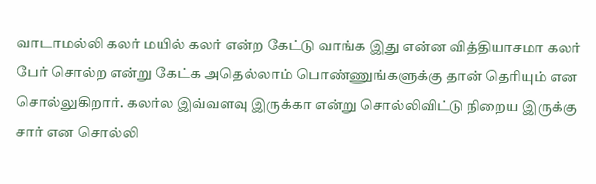வாடாமல்லி கலர் மயில் கலர் என்ற கேட்டு வாங்க இது என்ன வித்தியாசமா கலர் பேர் சொல்ற என்று கேட்க அதெல்லாம் பொண்ணுங்களுக்கு தான் தெரியும் என சொல்லுகிறார். கலர்ல இவ்வளவு இருக்கா என்று சொல்லிவிட்டு நிறைய இருக்கு சார் என சொல்லி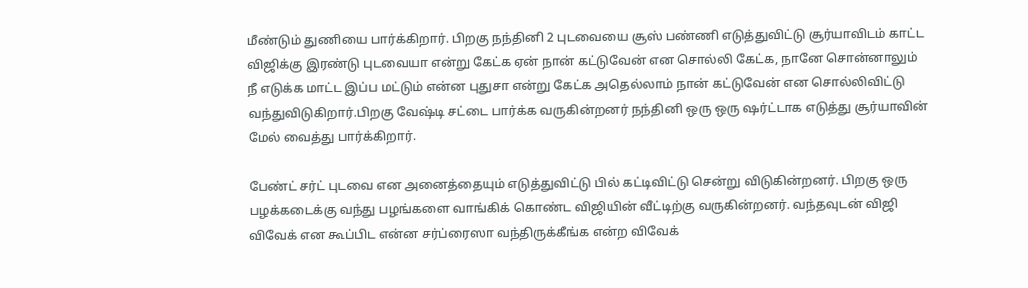மீண்டும் துணியை பார்க்கிறார். பிறகு நந்தினி 2 புடவையை சூஸ் பண்ணி எடுத்துவிட்டு சூர்யாவிடம் காட்ட விஜிக்கு இரண்டு புடவையா என்று கேட்க ஏன் நான் கட்டுவேன் என சொல்லி கேட்க, நானே சொன்னாலும் நீ எடுக்க மாட்ட இப்ப மட்டும் என்ன புதுசா என்று கேட்க அதெல்லாம் நான் கட்டுவேன் என சொல்லிவிட்டு வந்துவிடுகிறார்.பிறகு வேஷ்டி சட்டை பார்க்க வருகின்றனர் நந்தினி ஒரு ஒரு ஷர்ட்டாக எடுத்து சூர்யாவின் மேல் வைத்து பார்க்கிறார்.

பேண்ட் சர்ட் புடவை என அனைத்தையும் எடுத்துவிட்டு பில் கட்டிவிட்டு சென்று விடுகின்றனர். பிறகு ஒரு பழக்கடைக்கு வந்து பழங்களை வாங்கிக் கொண்ட விஜியின் வீட்டிற்கு வருகின்றனர். வந்தவுடன் விஜி விவேக் என கூப்பிட என்ன சர்ப்ரைஸா வந்திருக்கீங்க என்ற விவேக்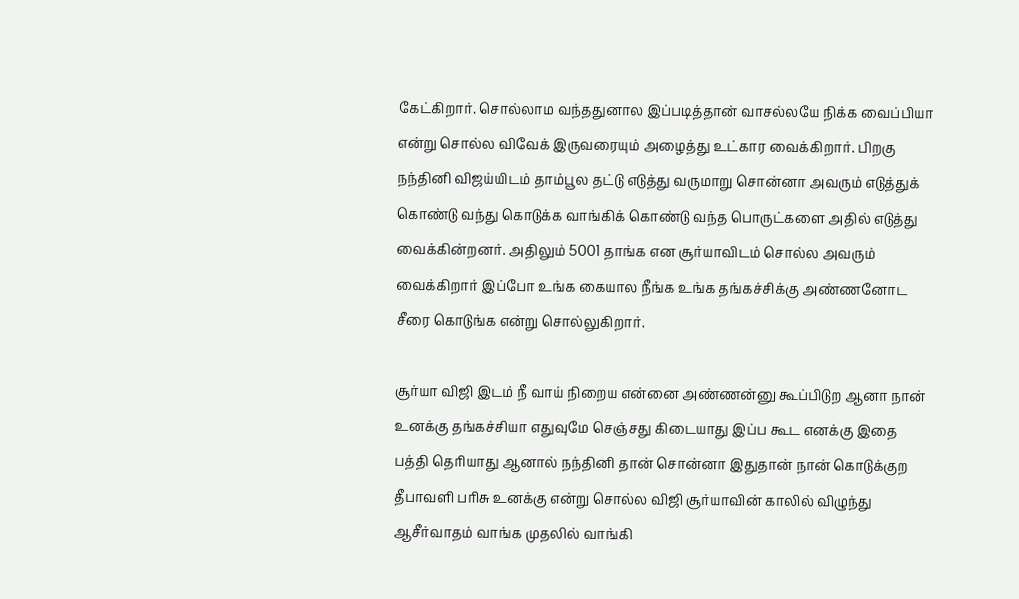கேட்கிறார். சொல்லாம வந்ததுனால இப்படித்தான் வாசல்லயே நிக்க வைப்பியா என்று சொல்ல விவேக் இருவரையும் அழைத்து உட்கார வைக்கிறார். பிறகு நந்தினி விஜய்யிடம் தாம்பூல தட்டு எடுத்து வருமாறு சொன்னா அவரும் எடுத்துக் கொண்டு வந்து கொடுக்க வாங்கிக் கொண்டு வந்த பொருட்களை அதில் எடுத்து வைக்கின்றனர். அதிலும் 5001 தாங்க என சூர்யாவிடம் சொல்ல அவரும் வைக்கிறார் இப்போ உங்க கையால நீங்க உங்க தங்கச்சிக்கு அண்ணனோட சீரை கொடுங்க என்று சொல்லுகிறார்.

சூர்யா விஜி இடம் நீ வாய் நிறைய என்னை அண்ணன்னு கூப்பிடுற ஆனா நான் உனக்கு தங்கச்சியா எதுவுமே செஞ்சது கிடையாது இப்ப கூட எனக்கு இதை பத்தி தெரியாது ஆனால் நந்தினி தான் சொன்னா இதுதான் நான் கொடுக்குற தீபாவளி பரிசு உனக்கு என்று சொல்ல விஜி சூர்யாவின் காலில் விழுந்து ஆசீர்வாதம் வாங்க முதலில் வாங்கி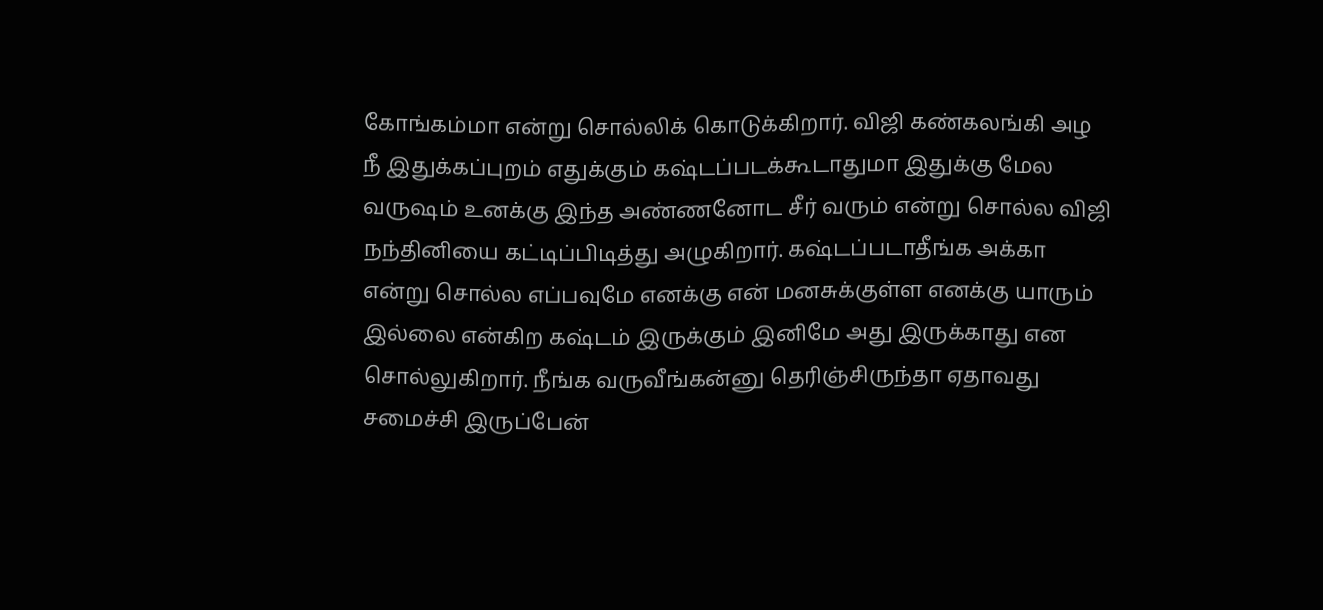கோங்கம்மா என்று சொல்லிக் கொடுக்கிறார். விஜி கண்கலங்கி அழ நீ இதுக்கப்புறம் எதுக்கும் கஷ்டப்படக்கூடாதுமா இதுக்கு மேல வருஷம் உனக்கு இந்த அண்ணனோட சீர் வரும் என்று சொல்ல விஜி நந்தினியை கட்டிப்பிடித்து அழுகிறார். கஷ்டப்படாதீங்க அக்கா என்று சொல்ல எப்பவுமே எனக்கு என் மனசுக்குள்ள எனக்கு யாரும் இல்லை என்கிற கஷ்டம் இருக்கும் இனிமே அது இருக்காது என சொல்லுகிறார். நீங்க வருவீங்கன்னு தெரிஞ்சிருந்தா ஏதாவது சமைச்சி இருப்பேன்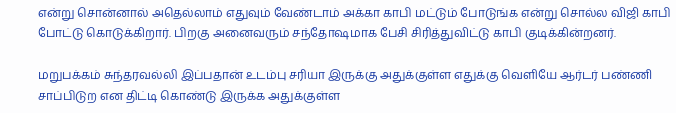என்று சொன்னால் அதெல்லாம் எதுவும் வேண்டாம் அக்கா காபி மட்டும் போடுங்க என்று சொல்ல விஜி காபி போட்டு கொடுக்கிறார். பிறகு அனைவரும் சந்தோஷமாக பேசி சிரித்துவிட்டு காபி குடிக்கின்றனர்.

மறுபக்கம் சுந்தரவல்லி இப்பதான் உடம்பு சரியா இருக்கு அதுக்குள்ள எதுக்கு வெளியே ஆர்டர் பண்ணி சாப்பிடுற என திட்டி கொண்டு இருக்க அதுக்குள்ள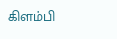கிளம்பி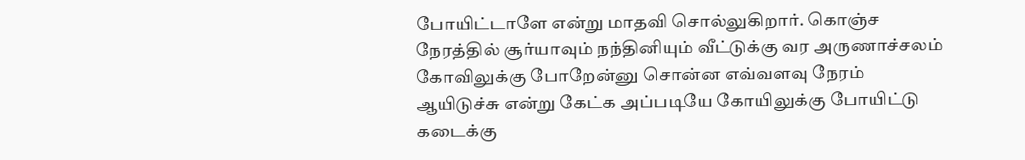போயிட்டாளே என்று மாதவி சொல்லுகிறார். கொஞ்ச நேரத்தில் சூர்யாவும் நந்தினியும் வீட்டுக்கு வர அருணாச்சலம் கோவிலுக்கு போறேன்னு சொன்ன எவ்வளவு நேரம் ஆயிடுச்சு என்று கேட்க அப்படியே கோயிலுக்கு போயிட்டு கடைக்கு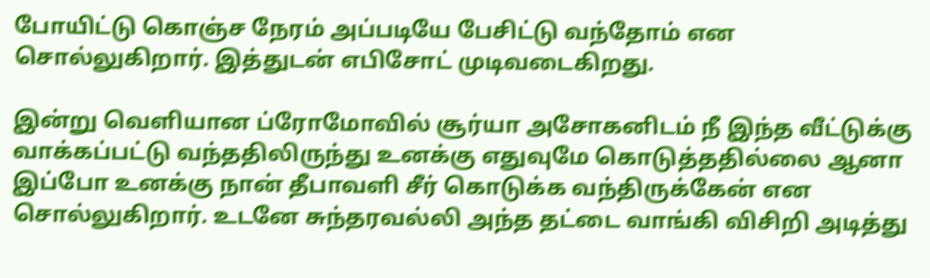போயிட்டு கொஞ்ச நேரம் அப்படியே பேசிட்டு வந்தோம் என சொல்லுகிறார். இத்துடன் எபிசோட் முடிவடைகிறது.

இன்று வெளியான ப்ரோமோவில் சூர்யா அசோகனிடம் நீ இந்த வீட்டுக்கு வாக்கப்பட்டு வந்ததிலிருந்து உனக்கு எதுவுமே கொடுத்ததில்லை ஆனா இப்போ உனக்கு நான் தீபாவளி சீர் கொடுக்க வந்திருக்கேன் என சொல்லுகிறார். உடனே சுந்தரவல்லி அந்த தட்டை வாங்கி விசிறி அடித்து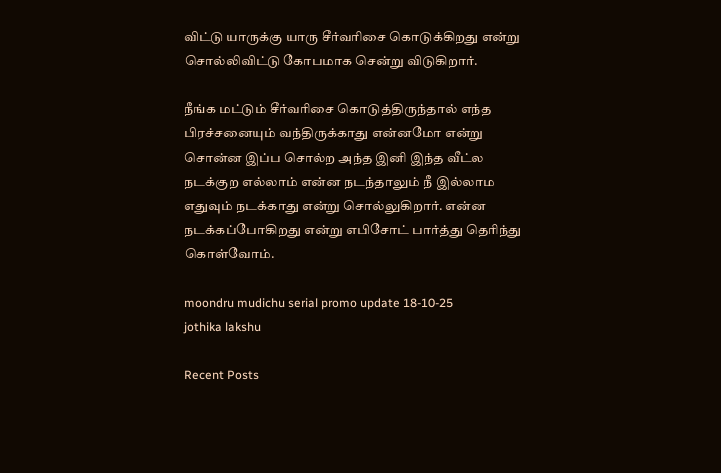விட்டு யாருக்கு யாரு சீர்வரிசை கொடுக்கிறது என்று சொல்லிவிட்டு கோபமாக சென்று விடுகிறார்.

நீங்க மட்டும் சீர்வரிசை கொடுத்திருந்தால் எந்த பிரச்சனையும் வந்திருக்காது என்னமோ என்று சொன்ன இப்ப சொல்ற அந்த இனி இந்த வீட்ல நடக்குற எல்லாம் என்ன நடந்தாலும் நீ இல்லாம எதுவும் நடக்காது என்று சொல்லுகிறார். என்ன நடக்கப்போகிறது என்று எபிசோட் பார்த்து தெரிந்து கொள்வோம்.

moondru mudichu serial promo update 18-10-25
jothika lakshu

Recent Posts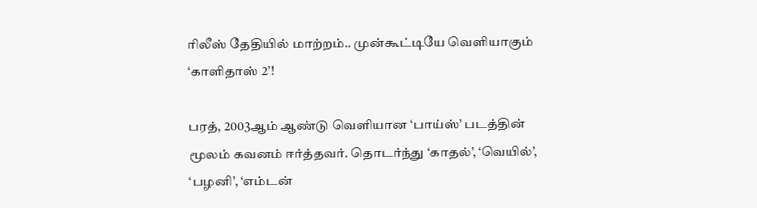ரிலீஸ் தேதியில் மாற்றம்.. முன்கூட்டியே வெளியாகும் ‘காளிதாஸ் 2’!

பரத், 2003ஆம் ஆண்டு வெளியான ‘பாய்ஸ்’ படத்தின் மூலம் கவனம் ஈர்த்தவர். தொடர்ந்து ‘காதல்’, ‘வெயில்’, ‘பழனி’, ‘எம்டன்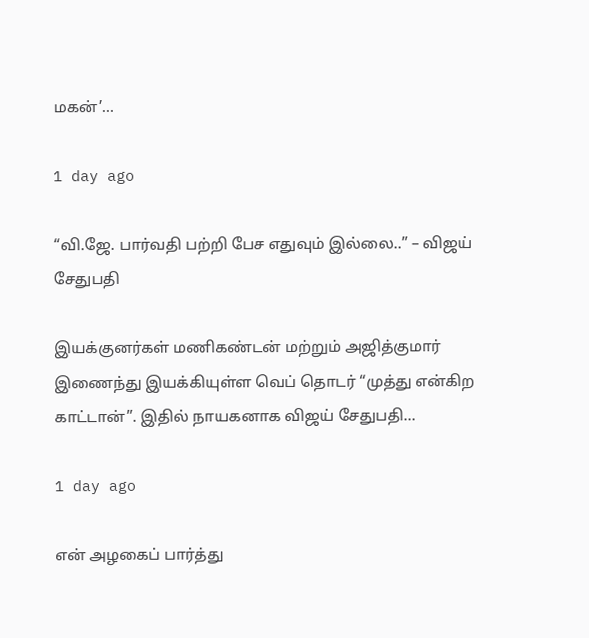மகன்’…

1 day ago

“வி.ஜே. பார்வதி பற்றி பேச எதுவும் இல்லை..” – விஜய் சேதுபதி

இயக்குனர்கள் மணிகண்டன் மற்றும் அஜித்குமார் இணைந்து இயக்கியுள்ள வெப் தொடர் “முத்து என்கிற காட்டான்”. இதில் நாயகனாக விஜய் சேதுபதி…

1 day ago

என் அழகைப் பார்த்து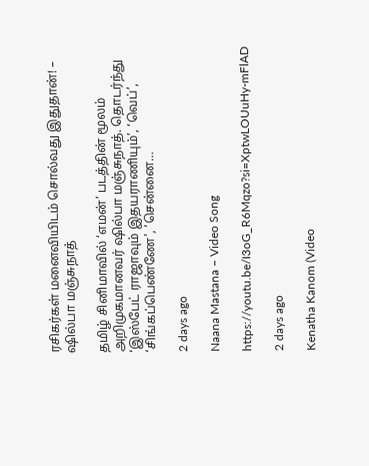ரசிகர்கள் மனைவியிடம் சொல்வது இதுதான்! – ஷில்பா மஞ்சுநாத்

தமிழ் சினிமாவில் ‘எமன்’ படத்தின் மூலம் அறிமுகமானவர் ஷில்பா மஞ்சுநாத். தொடர்ந்து ‘இஸ்பேட் ராஜாவும் இதயராணியும்’, ‘வெப்’, ‘சிங்கப்பெண்ணே’, ‘சென்னை…

2 days ago

Naana Mastana – Video Song

https://youtu.be/I3oG_R6Mqzo?si=XptwLOUuHy-mFlAD

2 days ago

Kenatha Kanom (Video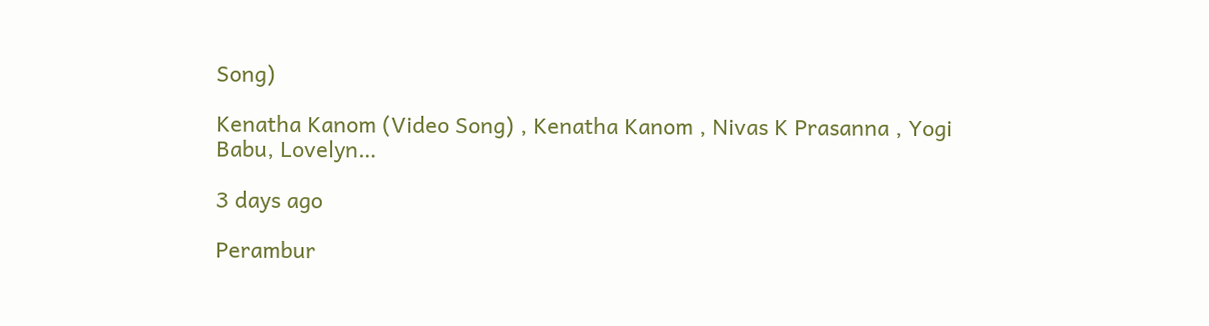Song)

Kenatha Kanom (Video Song) , Kenatha Kanom , Nivas K Prasanna , Yogi Babu, Lovelyn…

3 days ago

Perambur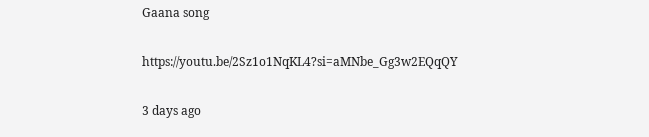Gaana song

https://youtu.be/2Sz1o1NqKL4?si=aMNbe_Gg3w2EQqQY

3 days ago